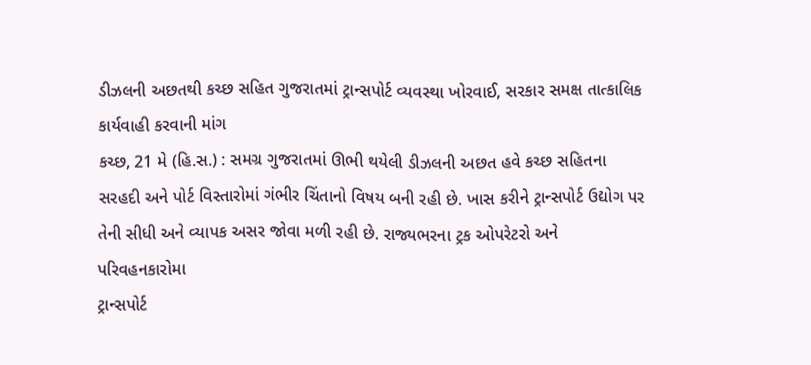ડીઝલની અછતથી કચ્છ સહિત ગુજરાતમાં ટ્રાન્સપોર્ટ વ્યવસ્થા ખોરવાઈ, સરકાર સમક્ષ તાત્કાલિક કાર્યવાહી કરવાની માંગ
કચ્છ, 21 મે (હિ.સ.) : સમગ્ર ગુજરાતમાં ઊભી થયેલી ડીઝલની અછત હવે કચ્છ સહિતના સરહદી અને પોર્ટ વિસ્તારોમાં ગંભીર ચિંતાનો વિષય બની રહી છે. ખાસ કરીને ટ્રાન્સપોર્ટ ઉદ્યોગ પર તેની સીધી અને વ્યાપક અસર જોવા મળી રહી છે. રાજ્યભરના ટ્રક ઓપરેટરો અને પરિવહનકારોમા
ટ્રાન્સપોર્ટ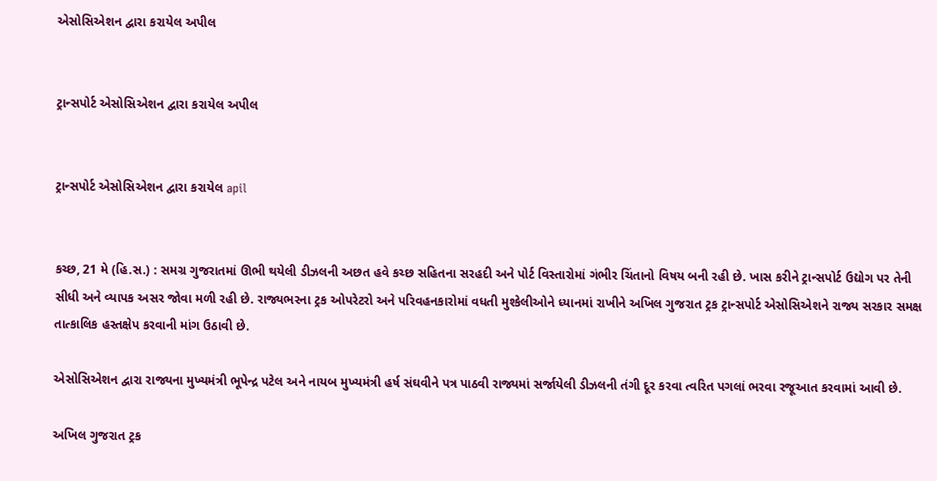એસોસિએશન દ્વારા કરાયેલ અપીલ


ટ્રાન્સપોર્ટ એસોસિએશન દ્વારા કરાયેલ અપીલ


ટ્રાન્સપોર્ટ એસોસિએશન દ્વારા કરાયેલ apil


કચ્છ, 21 મે (હિ.સ.) : સમગ્ર ગુજરાતમાં ઊભી થયેલી ડીઝલની અછત હવે કચ્છ સહિતના સરહદી અને પોર્ટ વિસ્તારોમાં ગંભીર ચિંતાનો વિષય બની રહી છે. ખાસ કરીને ટ્રાન્સપોર્ટ ઉદ્યોગ પર તેની સીધી અને વ્યાપક અસર જોવા મળી રહી છે. રાજ્યભરના ટ્રક ઓપરેટરો અને પરિવહનકારોમાં વધતી મુશ્કેલીઓને ધ્યાનમાં રાખીને અખિલ ગુજરાત ટ્રક ટ્રાન્સપોર્ટ એસોસિએશને રાજ્ય સરકાર સમક્ષ તાત્કાલિક હસ્તક્ષેપ કરવાની માંગ ઉઠાવી છે.

એસોસિએશન દ્વારા રાજ્યના મુખ્યમંત્રી ભૂપેન્દ્ર પટેલ અને નાયબ મુખ્યમંત્રી હર્ષ સંઘવીને પત્ર પાઠવી રાજ્યમાં સર્જાયેલી ડીઝલની તંગી દૂર કરવા ત્વરિત પગલાં ભરવા રજૂઆત કરવામાં આવી છે.

અખિલ ગુજરાત ટ્રક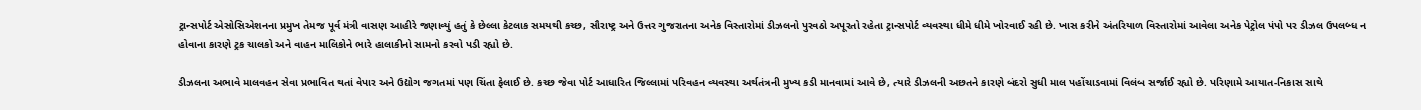ટ્રાન્સપોર્ટ એસોસિએશનના પ્રમુખ તેમજ પૂર્વ મંત્રી વાસણ આહીરે જણાવ્યું હતું કે છેલ્લા કેટલાક સમયથી કચ્છ, સૌરાષ્ટ્ર અને ઉત્તર ગુજરાતના અનેક વિસ્તારોમાં ડીઝલનો પુરવઠો અપૂરતો રહેતા ટ્રાન્સપોર્ટ વ્યવસ્થા ધીમે ધીમે ખોરવાઈ રહી છે. ખાસ કરીને અંતરિયાળ વિસ્તારોમાં આવેલા અનેક પેટ્રોલ પંપો પર ડીઝલ ઉપલબ્ધ ન હોવાના કારણે ટ્રક ચાલકો અને વાહન માલિકોને ભારે હાલાકીનો સામનો કરવો પડી રહ્યો છે.

ડીઝલના અભાવે માલવહન સેવા પ્રભાવિત થતાં વેપાર અને ઉદ્યોગ જગતમાં પણ ચિંતા ફેલાઈ છે. કચ્છ જેવા પોર્ટ આધારિત જિલ્લામાં પરિવહન વ્યવસ્થા અર્થતંત્રની મુખ્ય કડી માનવામાં આવે છે, ત્યારે ડીઝલની અછતને કારણે બંદરો સુધી માલ પહોંચાડવામાં વિલંબ સર્જાઈ રહ્યો છે. પરિણામે આયાત-નિકાસ સાથે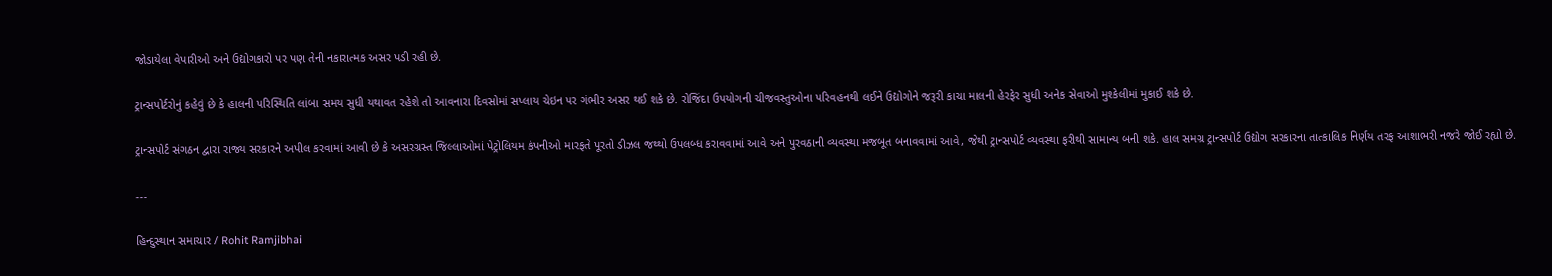જોડાયેલા વેપારીઓ અને ઉદ્યોગકારો પર પણ તેની નકારાત્મક અસર પડી રહી છે.

ટ્રાન્સપોર્ટરોનું કહેવું છે કે હાલની પરિસ્થિતિ લાંબા સમય સુધી યથાવત રહેશે તો આવનારા દિવસોમાં સપ્લાય ચેઇન પર ગંભીર અસર થઈ શકે છે. રોજિંદા ઉપયોગની ચીજવસ્તુઓના પરિવહનથી લઈને ઉદ્યોગોને જરૂરી કાચા માલની હેરફેર સુધી અનેક સેવાઓ મુશ્કેલીમાં મુકાઈ શકે છે.

ટ્રાન્સપોર્ટ સંગઠન દ્વારા રાજ્ય સરકારને અપીલ કરવામાં આવી છે કે અસરગ્રસ્ત જિલ્લાઓમાં પેટ્રોલિયમ કંપનીઓ મારફતે પૂરતો ડીઝલ જથ્થો ઉપલબ્ધ કરાવવામાં આવે અને પુરવઠાની વ્યવસ્થા મજબૂત બનાવવામાં આવે, જેથી ટ્રાન્સપોર્ટ વ્યવસ્થા ફરીથી સામાન્ય બની શકે. હાલ સમગ્ર ટ્રાન્સપોર્ટ ઉદ્યોગ સરકારના તાત્કાલિક નિર્ણય તરફ આશાભરી નજરે જોઈ રહ્યો છે.

---

હિન્દુસ્થાન સમાચાર / Rohit Ramjibhai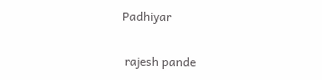Padhiyar


 rajesh pande